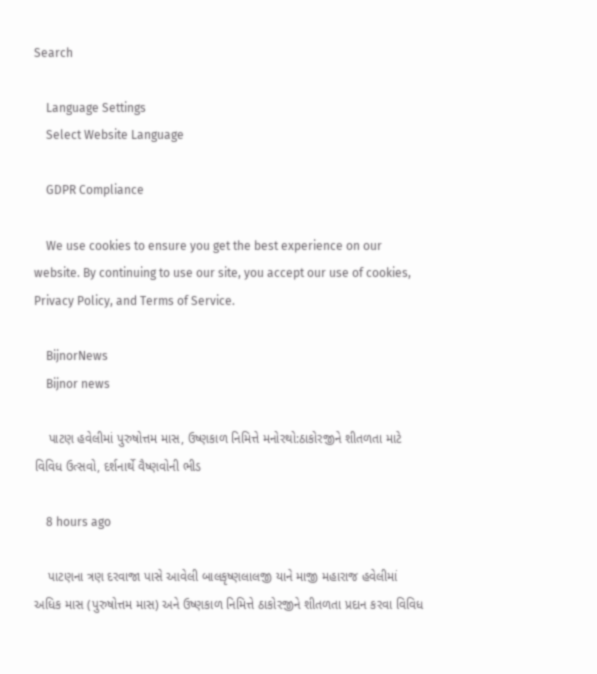Search

    Language Settings
    Select Website Language

    GDPR Compliance

    We use cookies to ensure you get the best experience on our website. By continuing to use our site, you accept our use of cookies, Privacy Policy, and Terms of Service.

    BijnorNews
    Bijnor news

    પાટણ હવેલીમાં પુરુષોત્તમ માસ, ઉષ્ણકાળ નિમિત્તે મનોરથો:ઠાકોરજીને શીતળતા માટે વિવિધ ઉત્સવો, દર્શનાર્થે વૈષ્ણવોની ભીડ

    8 hours ago

    પાટણના ત્રણ દરવાજા પાસે આવેલી બાલકૃષ્ણલાલજી યાને માજી મહારાજ હવેલીમાં અધિક માસ (પુરુષોત્તમ માસ) અને ઉષ્ણકાળ નિમિત્તે ઠાકોરજીને શીતળતા પ્રદાન કરવા વિવિધ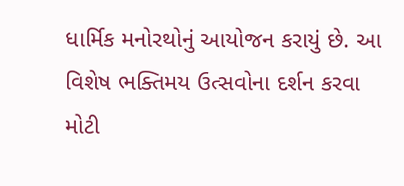ધાર્મિક મનોરથોનું આયોજન કરાયું છે. આ વિશેષ ભક્તિમય ઉત્સવોના દર્શન કરવા મોટી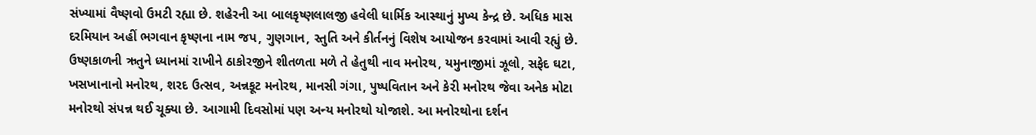સંખ્યામાં વૈષ્ણવો ઉમટી રહ્યા છે. શહેરની આ બાલકૃષ્ણલાલજી હવેલી ધાર્મિક આસ્થાનું મુખ્ય કેન્દ્ર છે. અધિક માસ દરમિયાન અહીં ભગવાન કૃષ્ણના નામ જપ, ગુણગાન, સ્તુતિ અને કીર્તનનું વિશેષ આયોજન કરવામાં આવી રહ્યું છે. ઉષ્ણકાળની ઋતુને ધ્યાનમાં રાખીને ઠાકોરજીને શીતળતા મળે તે હેતુથી નાવ મનોરથ, યમુનાજીમાં ઝૂલો, સફેદ ઘટા, ખસખાનાનો મનોરથ, શરદ ઉત્સવ, અન્નકૂટ મનોરથ, માનસી ગંગા, પુષ્પવિતાન અને કેરી મનોરથ જેવા અનેક મોટા મનોરથો સંપન્ન થઈ ચૂક્યા છે. આગામી દિવસોમાં પણ અન્ય મનોરથો યોજાશે. આ મનોરથોના દર્શન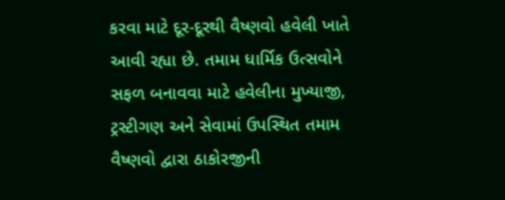કરવા માટે દૂર-દૂરથી વૈષ્ણવો હવેલી ખાતે આવી રહ્યા છે. તમામ ધાર્મિક ઉત્સવોને સફળ બનાવવા માટે હવેલીના મુખ્યાજી, ટ્રસ્ટીગણ અને સેવામાં ઉપસ્થિત તમામ વૈષ્ણવો દ્વારા ઠાકોરજીની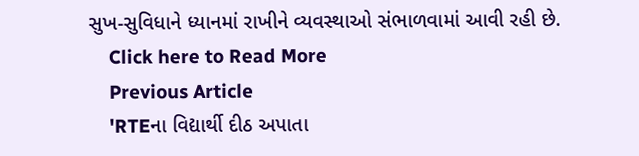સુખ-સુવિધાને ધ્યાનમાં રાખીને વ્યવસ્થાઓ સંભાળવામાં આવી રહી છે.
    Click here to Read More
    Previous Article
    'RTEના વિદ્યાર્થી દીઠ અપાતા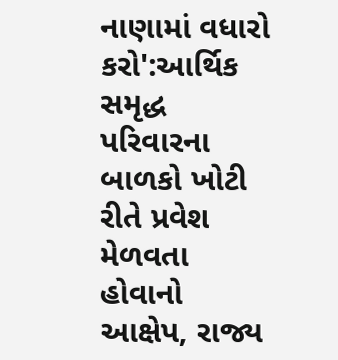નાણામાં વધારો કરો':આર્થિક સમૃદ્ધ પરિવારના બાળકો ખોટી રીતે પ્રવેશ મેળવતા હોવાનો આક્ષેપ, રાજ્ય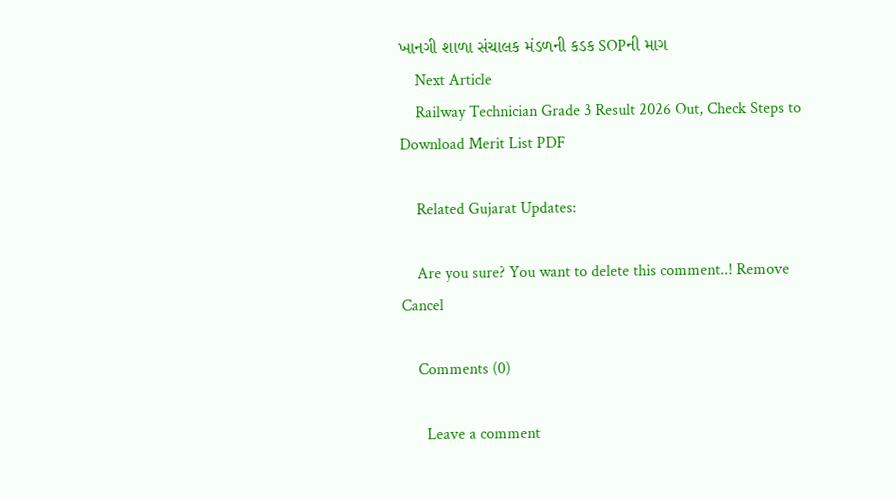ખાનગી શાળા સંચાલક મંડળની કડક SOPની માગ
    Next Article
    Railway Technician Grade 3 Result 2026 Out, Check Steps to Download Merit List PDF

    Related Gujarat Updates:

    Are you sure? You want to delete this comment..! Remove Cancel

    Comments (0)

      Leave a comment